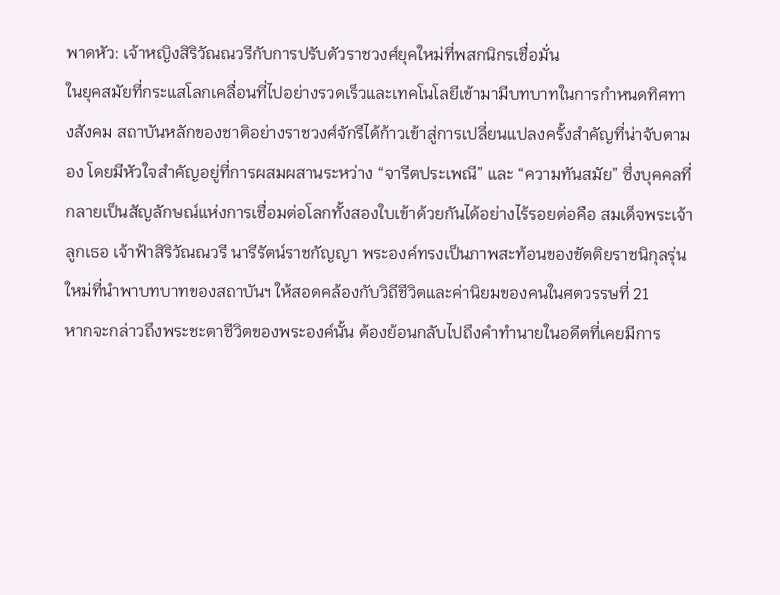พาดหัว: เจ้าหญิงสิริวัณณวรีกับการปรับตัวราชวงศ์ยุคใหม่ที่พสกนิกรเชื่อมั่น
ในยุคสมัยที่กระแสโลกเคลื่อนที่ไปอย่างรวดเร็วและเทคโนโลยีเข้ามามีบทบาทในการกำหนดทิศทางสังคม สถาบันหลักของชาติอย่างราชวงศ์จักรีได้ก้าวเข้าสู่การเปลี่ยนแปลงครั้งสำคัญที่น่าจับตามอง โดยมีหัวใจสำคัญอยู่ที่การผสมผสานระหว่าง “จารีตประเพณี” และ “ความทันสมัย” ซึ่งบุคคลที่กลายเป็นสัญลักษณ์แห่งการเชื่อมต่อโลกทั้งสองใบเข้าด้วยกันได้อย่างไร้รอยต่อคือ สมเด็จพระเจ้าลูกเธอ เจ้าฟ้าสิริวัณณวรี นารีรัตน์ราชกัญญา พระองค์ทรงเป็นภาพสะท้อนของขัตติยราชนิกุลรุ่นใหม่ที่นำพาบทบาทของสถาบันฯ ให้สอดคล้องกับวิถีชีวิตและค่านิยมของคนในศตวรรษที่ 21
หากจะกล่าวถึงพระชะตาชีวิตของพระองค์นั้น ต้องย้อนกลับไปถึงคำทำนายในอดีตที่เคยมีการ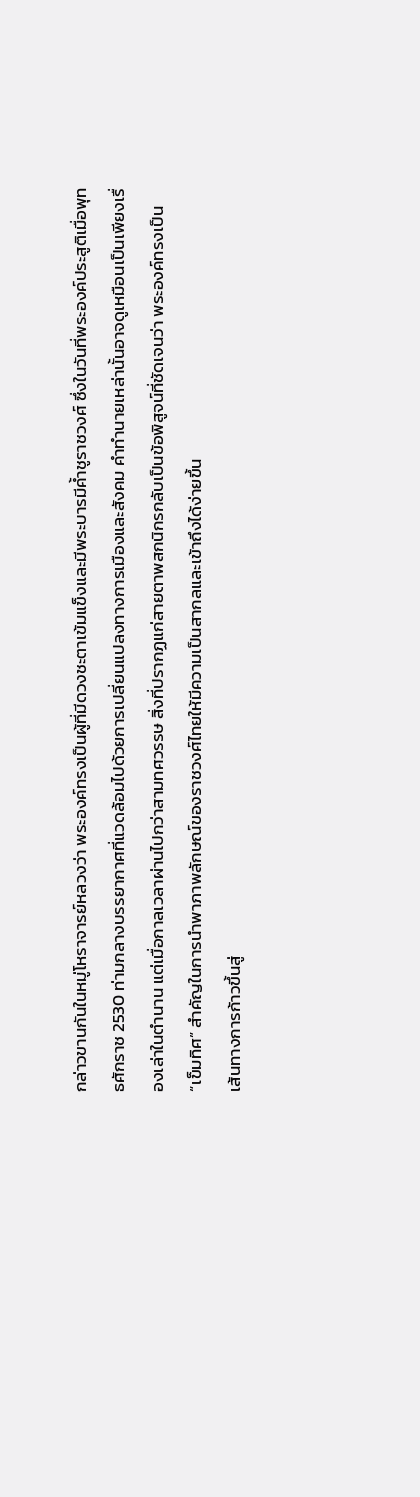กล่าวขานกันในหมู่โหราจารย์หลวงว่า พระองค์ทรงเป็นผู้ที่มีดวงชะตาเข้มแข็งและมีพระบารมีค้ำชูราชวงศ์ ซึ่งในวันที่พระองค์ประสูติเมื่อพุทธศักราช 2530 ท่ามกลางบรรยากาศที่แวดล้อมไปด้วยการเปลี่ยนแปลงทางการเมืองและสังคม คำทำนายเหล่านั้นอาจดูเหมือนเป็นเพียงเรื่องเล่าในตำนาน แต่เมื่อกาลเวลาผ่านไปกว่าสามทศวรรษ สิ่งที่ปรากฏแก่สายตาพสกนิกรกลับเป็นข้อพิสูจน์ที่ชัดเจนว่า พระองค์ทรงเป็น “เข็มทิศ” สำคัญในการนำพาภาพลักษณ์ของราชวงศ์ไทยให้มีความเป็นสากลและเข้าถึงได้ง่ายขึ้น
เส้นทางการก้าวขึ้นสู่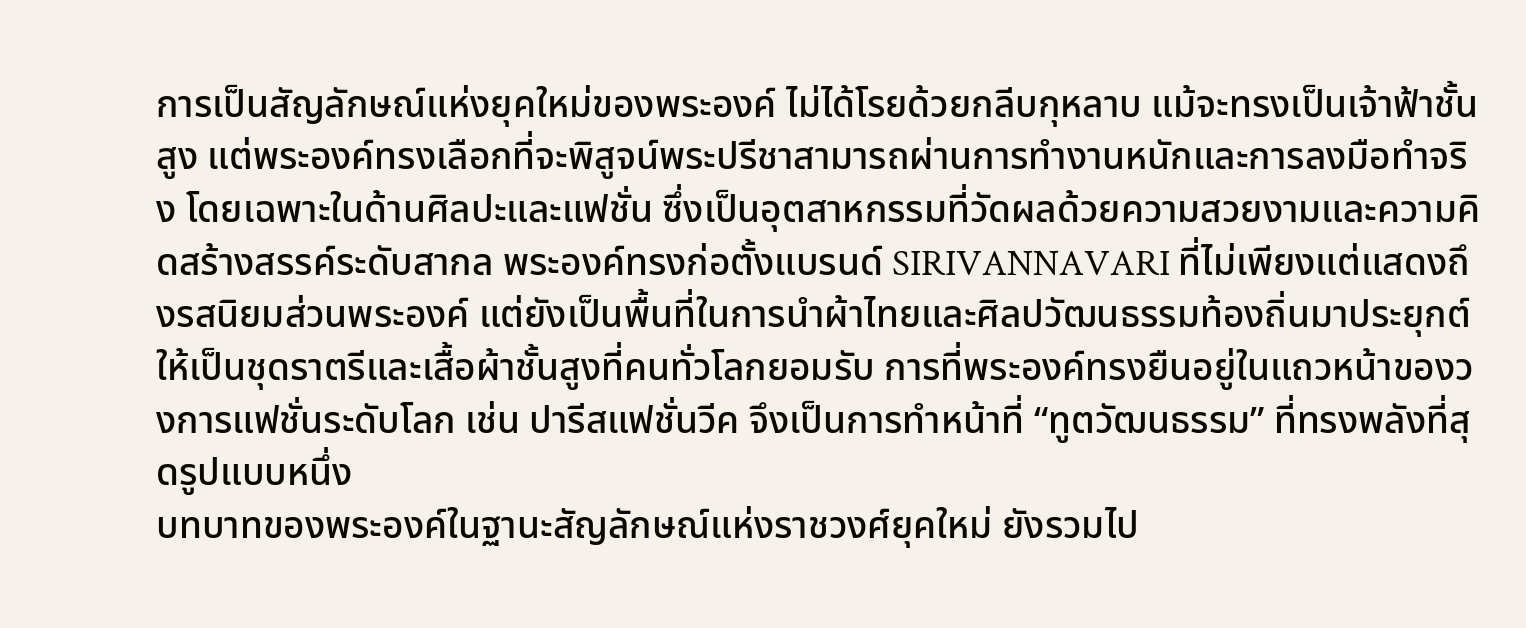การเป็นสัญลักษณ์แห่งยุคใหม่ของพระองค์ ไม่ได้โรยด้วยกลีบกุหลาบ แม้จะทรงเป็นเจ้าฟ้าชั้นสูง แต่พระองค์ทรงเลือกที่จะพิสูจน์พระปรีชาสามารถผ่านการทำงานหนักและการลงมือทำจริง โดยเฉพาะในด้านศิลปะและแฟชั่น ซึ่งเป็นอุตสาหกรรมที่วัดผลด้วยความสวยงามและความคิดสร้างสรรค์ระดับสากล พระองค์ทรงก่อตั้งแบรนด์ SIRIVANNAVARI ที่ไม่เพียงแต่แสดงถึงรสนิยมส่วนพระองค์ แต่ยังเป็นพื้นที่ในการนำผ้าไทยและศิลปวัฒนธรรมท้องถิ่นมาประยุกต์ให้เป็นชุดราตรีและเสื้อผ้าชั้นสูงที่คนทั่วโลกยอมรับ การที่พระองค์ทรงยืนอยู่ในแถวหน้าของวงการแฟชั่นระดับโลก เช่น ปารีสแฟชั่นวีค จึงเป็นการทำหน้าที่ “ทูตวัฒนธรรม” ที่ทรงพลังที่สุดรูปแบบหนึ่ง
บทบาทของพระองค์ในฐานะสัญลักษณ์แห่งราชวงศ์ยุคใหม่ ยังรวมไป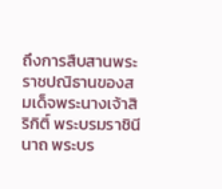ถึงการสืบสานพระราชปณิธานของสมเด็จพระนางเจ้าสิริกิติ์ พระบรมราชินีนาถ พระบร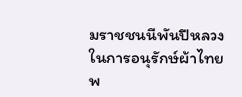มราชชนนีพันปีหลวง ในการอนุรักษ์ผ้าไทย พ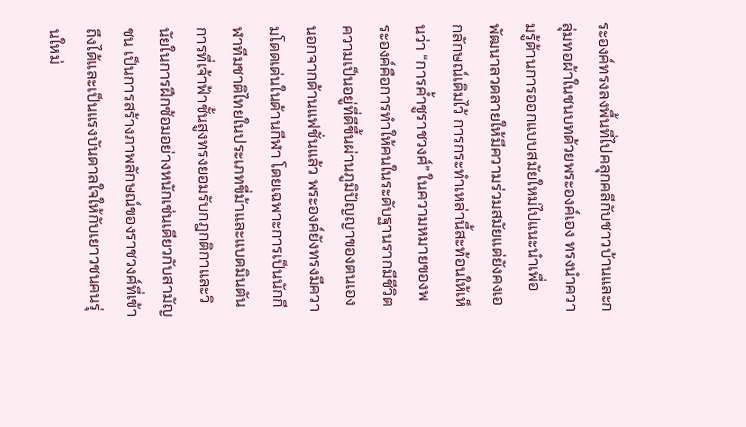ระองค์ทรงลงพื้นที่ไปคลุกคลีกับชาวบ้านและกลุ่มทอผ้าในชนบทด้วยพระองค์เอง ทรงนำความรู้ด้านการออกแบบสมัยใหม่ไปแนะนำเพื่อพัฒนาลวดลายให้มีความร่วมสมัยแต่ยังคงเอกลักษณ์เดิมไว้ การกระทำเหล่านี้สะท้อนให้เห็นว่า “การค้ำชูราชวงศ์” ในความหมายของพระองค์คือการทำให้คนในระดับฐานรากมีชีวิตความเป็นอยู่ที่ดีขึ้นผ่านภูมิปัญญาของตนเอง
นอกจากด้านแฟชั่นแล้ว พระองค์ยังทรงมีความโดดเด่นในด้านกีฬา โดยเฉพาะการเป็นนักกีฬาทีมชาติไทยในประเภทขี่ม้าและแบดมินตัน การที่เจ้าฟ้าชั้นสูงทรงยอมรับกฎกติกาและวินัยในการฝึกซ้อมอย่างหนักเช่นเดียวกับสามัญชน เป็นการสร้างภาพลักษณ์ของราชวงศ์ที่เข้าถึงได้และเป็นแรงบันดาลใจให้กับเยาวชนคนรุ่นใหม่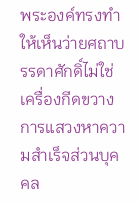พระองค์ทรงทำให้เห็นว่ายศถาบรรดาศักดิ์ไม่ใช่เครื่องกีดขวางการแสวงหาความสำเร็จส่วนบุคคล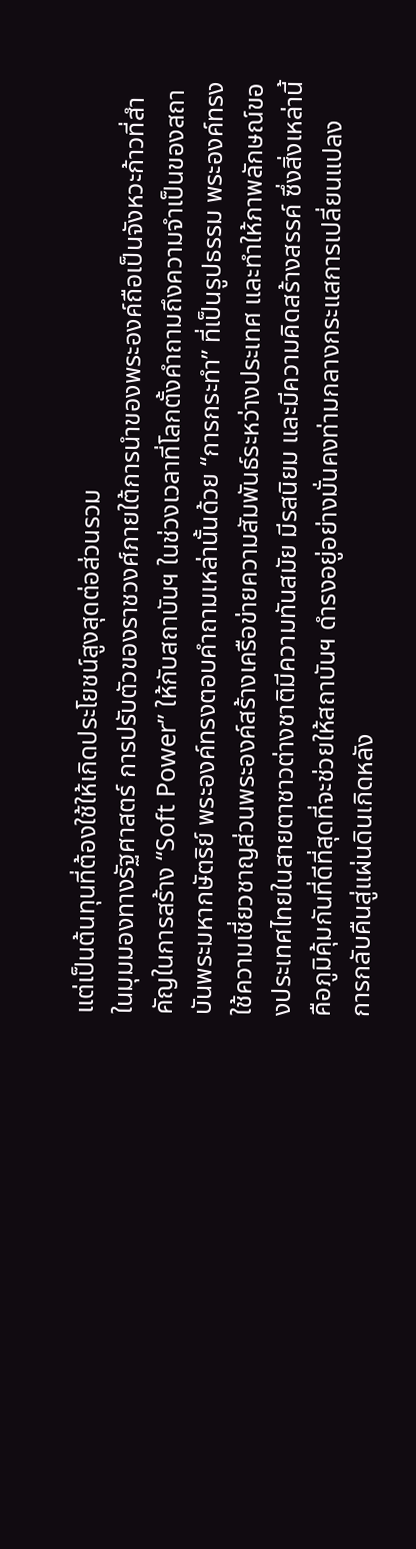แต่เป็นต้นทุนที่ต้องใช้ให้เกิดประโยชน์สูงสุดต่อส่วนรวม
ในมุมมองทางรัฐศาสตร์ การปรับตัวของราชวงศ์ภายใต้การนำของพระองค์ถือเป็นจังหวะก้าวที่สำคัญในการสร้าง “Soft Power” ให้กับสถาบันฯ ในช่วงเวลาที่โลกตั้งคำถามถึงความจำเป็นของสถาบันพระมหากษัตริย์ พระองค์ทรงตอบคำถามเหล่านั้นด้วย “การกระทำ” ที่เป็นรูปธรรม พระองค์ทรงใช้ความเชี่ยวชาญส่วนพระองค์สร้างเครือข่ายความสัมพันธ์ระหว่างประเทศ และทำให้ภาพลักษณ์ของประเทศไทยในสายตาชาวต่างชาติมีความทันสมัย มีรสนิยม และมีความคิดสร้างสรรค์ ซึ่งสิ่งเหล่านี้คือภูมิคุ้มกันที่ดีที่สุดที่จะช่วยให้สถาบันฯ ดำรงอยู่อย่างมั่นคงท่ามกลางกระแสการเปลี่ยนแปลง
การกลับคืนสู่แผ่นดินเกิดหลัง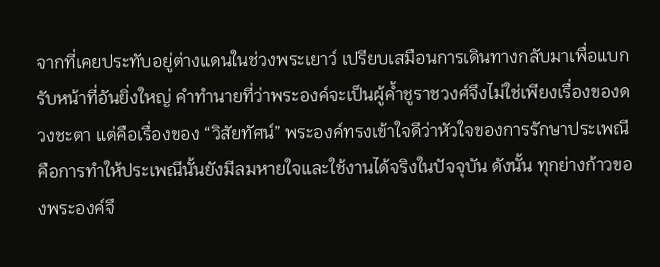จากที่เคยประทับอยู่ต่างแดนในช่วงพระเยาว์ เปรียบเสมือนการเดินทางกลับมาเพื่อแบกรับหน้าที่อันยิ่งใหญ่ คำทำนายที่ว่าพระองค์จะเป็นผู้ค้ำชูราชวงศ์จึงไม่ใช่เพียงเรื่องของดวงชะตา แต่คือเรื่องของ “วิสัยทัศน์” พระองค์ทรงเข้าใจดีว่าหัวใจของการรักษาประเพณีคือการทำให้ประเพณีนั้นยังมีลมหายใจและใช้งานได้จริงในปัจจุบัน ดังนั้น ทุกย่างก้าวของพระองค์จึ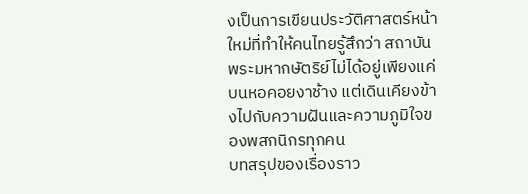งเป็นการเขียนประวัติศาสตร์หน้าใหม่ที่ทำให้คนไทยรู้สึกว่า สถาบันพระมหากษัตริย์ไม่ได้อยู่เพียงแค่บนหอคอยงาช้าง แต่เดินเคียงข้างไปกับความฝันและความภูมิใจของพสกนิกรทุกคน
บทสรุปของเรื่องราว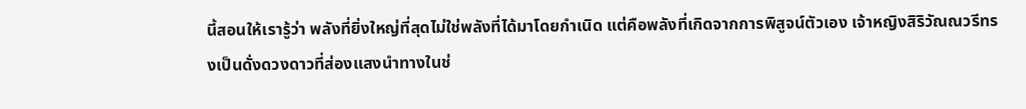นี้สอนให้เรารู้ว่า พลังที่ยิ่งใหญ่ที่สุดไม่ใช่พลังที่ได้มาโดยกำเนิด แต่คือพลังที่เกิดจากการพิสูจน์ตัวเอง เจ้าหญิงสิริวัณณวรีทรงเป็นดั่งดวงดาวที่ส่องแสงนำทางในช่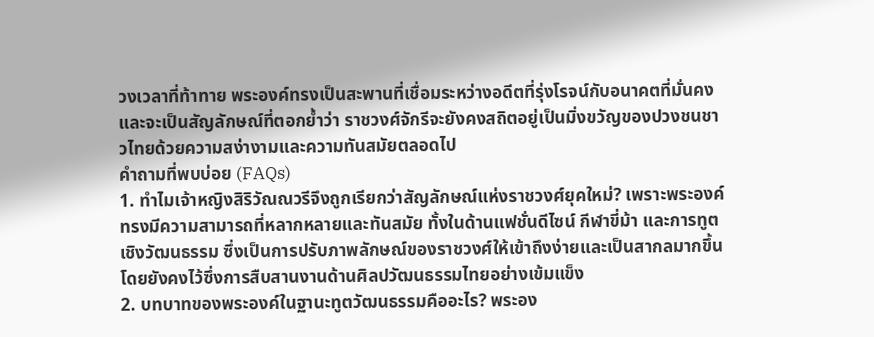วงเวลาที่ท้าทาย พระองค์ทรงเป็นสะพานที่เชื่อมระหว่างอดีตที่รุ่งโรจน์กับอนาคตที่มั่นคง และจะเป็นสัญลักษณ์ที่ตอกย้ำว่า ราชวงศ์จักรีจะยังคงสถิตอยู่เป็นมิ่งขวัญของปวงชนชาวไทยด้วยความสง่างามและความทันสมัยตลอดไป
คำถามที่พบบ่อย (FAQs)
1. ทำไมเจ้าหญิงสิริวัณณวรีจึงถูกเรียกว่าสัญลักษณ์แห่งราชวงศ์ยุคใหม่? เพราะพระองค์ทรงมีความสามารถที่หลากหลายและทันสมัย ทั้งในด้านแฟชั่นดีไซน์ กีฬาขี่ม้า และการทูตเชิงวัฒนธรรม ซึ่งเป็นการปรับภาพลักษณ์ของราชวงศ์ให้เข้าถึงง่ายและเป็นสากลมากขึ้น โดยยังคงไว้ซึ่งการสืบสานงานด้านศิลปวัฒนธรรมไทยอย่างเข้มแข็ง
2. บทบาทของพระองค์ในฐานะทูตวัฒนธรรมคืออะไร? พระอง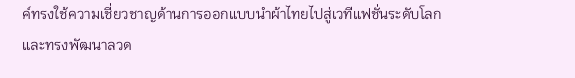ค์ทรงใช้ความเชี่ยวชาญด้านการออกแบบนำผ้าไทยไปสู่เวทีแฟชั่นระดับโลก และทรงพัฒนาลวด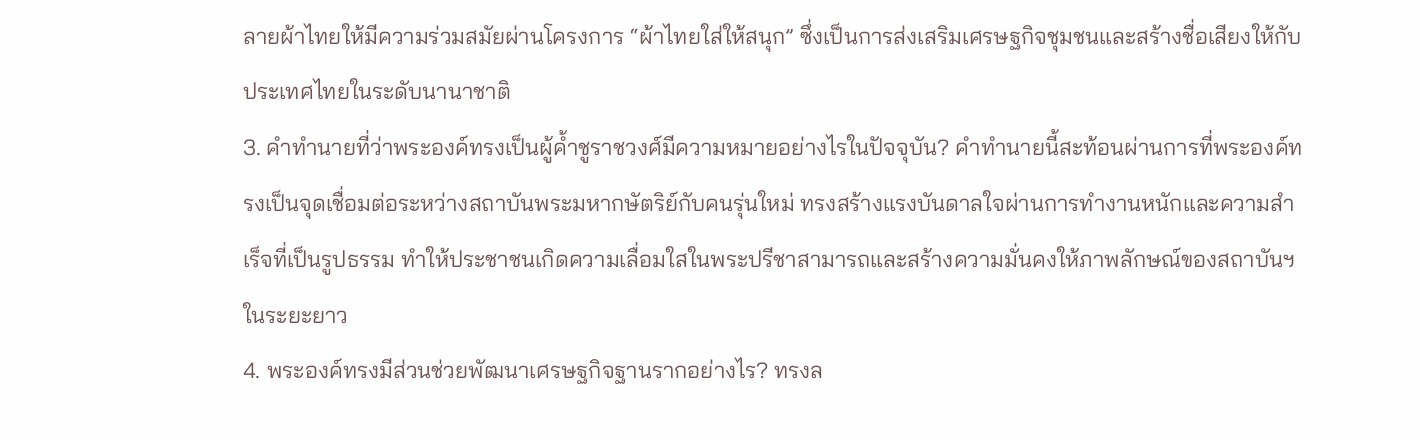ลายผ้าไทยให้มีความร่วมสมัยผ่านโครงการ “ผ้าไทยใส่ให้สนุก” ซึ่งเป็นการส่งเสริมเศรษฐกิจชุมชนและสร้างชื่อเสียงให้กับประเทศไทยในระดับนานาชาติ
3. คำทำนายที่ว่าพระองค์ทรงเป็นผู้ค้ำชูราชวงศ์มีความหมายอย่างไรในปัจจุบัน? คำทำนายนี้สะท้อนผ่านการที่พระองค์ทรงเป็นจุดเชื่อมต่อระหว่างสถาบันพระมหากษัตริย์กับคนรุ่นใหม่ ทรงสร้างแรงบันดาลใจผ่านการทำงานหนักและความสำเร็จที่เป็นรูปธรรม ทำให้ประชาชนเกิดความเลื่อมใสในพระปรีชาสามารถและสร้างความมั่นคงให้ภาพลักษณ์ของสถาบันฯ ในระยะยาว
4. พระองค์ทรงมีส่วนช่วยพัฒนาเศรษฐกิจฐานรากอย่างไร? ทรงล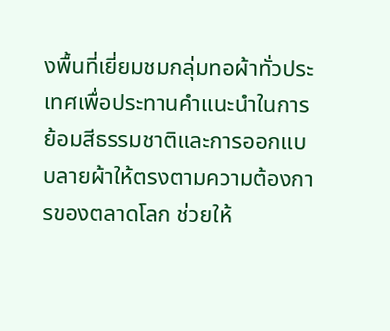งพื้นที่เยี่ยมชมกลุ่มทอผ้าทั่วประเทศเพื่อประทานคำแนะนำในการย้อมสีธรรมชาติและการออกแบบลายผ้าให้ตรงตามความต้องการของตลาดโลก ช่วยให้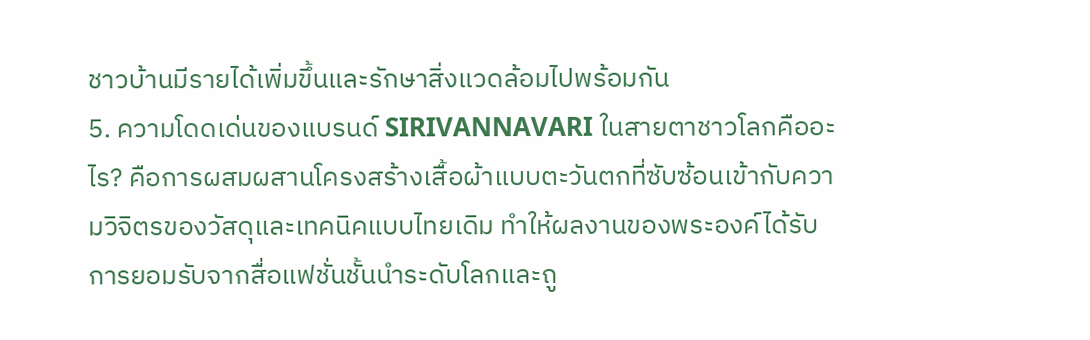ชาวบ้านมีรายได้เพิ่มขึ้นและรักษาสิ่งแวดล้อมไปพร้อมกัน
5. ความโดดเด่นของแบรนด์ SIRIVANNAVARI ในสายตาชาวโลกคืออะไร? คือการผสมผสานโครงสร้างเสื้อผ้าแบบตะวันตกที่ซับซ้อนเข้ากับความวิจิตรของวัสดุและเทคนิคแบบไทยเดิม ทำให้ผลงานของพระองค์ได้รับการยอมรับจากสื่อแฟชั่นชั้นนำระดับโลกและถู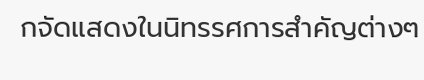กจัดแสดงในนิทรรศการสำคัญต่างๆ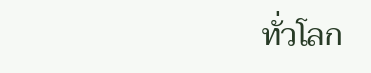ทั่วโลก